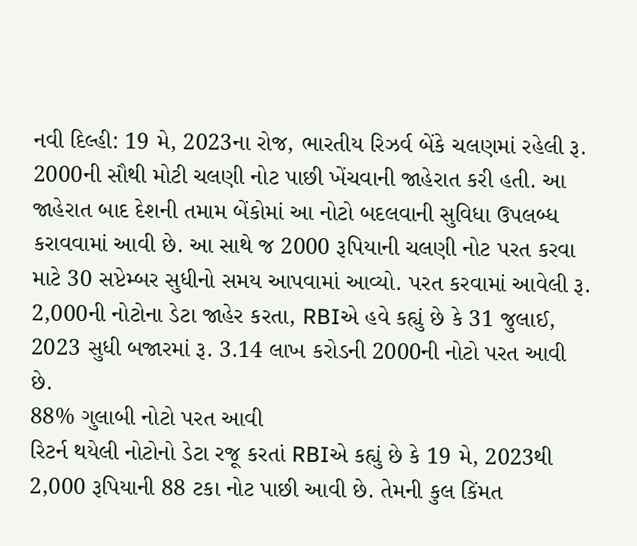નવી દિલ્હી: 19 મે, 2023ના રોજ, ભારતીય રિઝર્વ બેંકે ચલણમાં રહેલી રૂ. 2000ની સૌથી મોટી ચલણી નોટ પાછી ખેંચવાની જાહેરાત કરી હતી. આ જાહેરાત બાદ દેશની તમામ બેંકોમાં આ નોટો બદલવાની સુવિધા ઉપલબ્ધ કરાવવામાં આવી છે. આ સાથે જ 2000 રૂપિયાની ચલણી નોટ પરત કરવા માટે 30 સપ્ટેમ્બર સુધીનો સમય આપવામાં આવ્યો. પરત કરવામાં આવેલી રૂ. 2,000ની નોટોના ડેટા જાહેર કરતા, RBIએ હવે કહ્યું છે કે 31 જુલાઈ, 2023 સુધી બજારમાં રૂ. 3.14 લાખ કરોડની 2000ની નોટો પરત આવી છે.
88% ગુલાબી નોટો પરત આવી
રિટર્ન થયેલી નોટોનો ડેટા રજૂ કરતાં RBIએ કહ્યું છે કે 19 મે, 2023થી 2,000 રૂપિયાની 88 ટકા નોટ પાછી આવી છે. તેમની કુલ કિંમત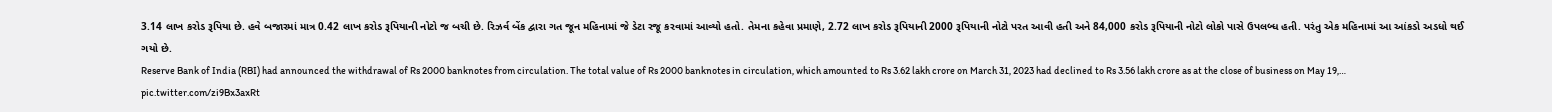3.14 લાખ કરોડ રૂપિયા છે. હવે બજારમાં માત્ર 0.42 લાખ કરોડ રૂપિયાની નોટો જ બચી છે. રિઝર્વ બેંક દ્વારા ગત જૂન મહિનામાં જે ડેટા રજૂ કરવામાં આવ્યો હતો. તેમના કહેવા પ્રમાણે, 2.72 લાખ કરોડ રૂપિયાની 2000 રૂપિયાની નોટો પરત આવી હતી અને 84,000 કરોડ રૂપિયાની નોટો લોકો પાસે ઉપલબ્ધ હતી. પરંતુ એક મહિનામાં આ આંકડો અડધો થઈ ગયો છે.
Reserve Bank of India (RBI) had announced the withdrawal of Rs 2000 banknotes from circulation. The total value of Rs 2000 banknotes in circulation, which amounted to Rs 3.62 lakh crore on March 31, 2023 had declined to Rs 3.56 lakh crore as at the close of business on May 19,… pic.twitter.com/zi9Bx3axRt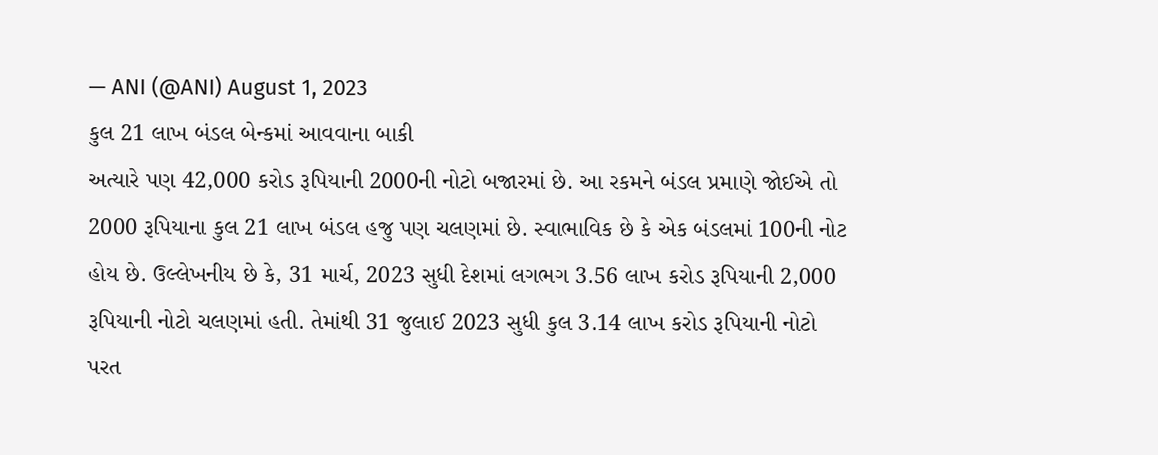— ANI (@ANI) August 1, 2023
કુલ 21 લાખ બંડલ બેન્કમાં આવવાના બાકી
અત્યારે પણ 42,000 કરોડ રૂપિયાની 2000ની નોટો બજારમાં છે. આ રકમને બંડલ પ્રમાણે જોઈએ તો 2000 રૂપિયાના કુલ 21 લાખ બંડલ હજુ પણ ચલણમાં છે. સ્વાભાવિક છે કે એક બંડલમાં 100ની નોટ હોય છે. ઉલ્લેખનીય છે કે, 31 માર્ચ, 2023 સુધી દેશમાં લગભગ 3.56 લાખ કરોડ રૂપિયાની 2,000 રૂપિયાની નોટો ચલણમાં હતી. તેમાંથી 31 જુલાઈ 2023 સુધી કુલ 3.14 લાખ કરોડ રૂપિયાની નોટો પરત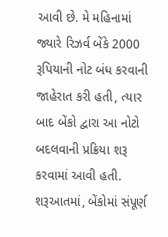આવી છે. મે મહિનામાં જ્યારે રિઝર્વ બેંકે 2000 રૂપિયાની નોટ બંધ કરવાની જાહેરાત કરી હતી, ત્યાર બાદ બેંકો દ્વારા આ નોટો બદલવાની પ્રક્રિયા શરૂ કરવામાં આવી હતી. શરૂઆતમાં, બેંકોમાં સંપૂર્ણ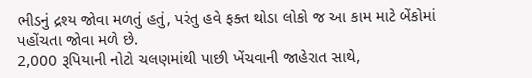ભીડનું દ્રશ્ય જોવા મળતું હતું, પરંતુ હવે ફક્ત થોડા લોકો જ આ કામ માટે બેંકોમાં પહોંચતા જોવા મળે છે.
2,000 રૂપિયાની નોટો ચલણમાંથી પાછી ખેંચવાની જાહેરાત સાથે,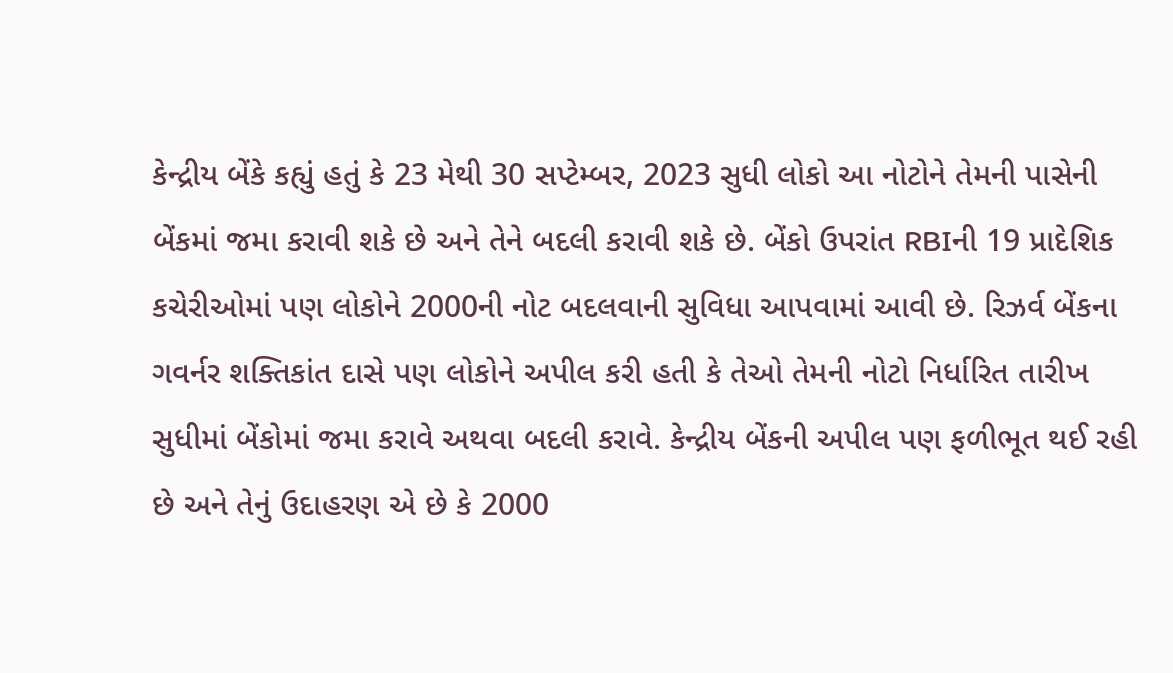કેન્દ્રીય બેંકે કહ્યું હતું કે 23 મેથી 30 સપ્ટેમ્બર, 2023 સુધી લોકો આ નોટોને તેમની પાસેની બેંકમાં જમા કરાવી શકે છે અને તેને બદલી કરાવી શકે છે. બેંકો ઉપરાંત RBIની 19 પ્રાદેશિક કચેરીઓમાં પણ લોકોને 2000ની નોટ બદલવાની સુવિધા આપવામાં આવી છે. રિઝર્વ બેંકના ગવર્નર શક્તિકાંત દાસે પણ લોકોને અપીલ કરી હતી કે તેઓ તેમની નોટો નિર્ધારિત તારીખ સુધીમાં બેંકોમાં જમા કરાવે અથવા બદલી કરાવે. કેન્દ્રીય બેંકની અપીલ પણ ફળીભૂત થઈ રહી છે અને તેનું ઉદાહરણ એ છે કે 2000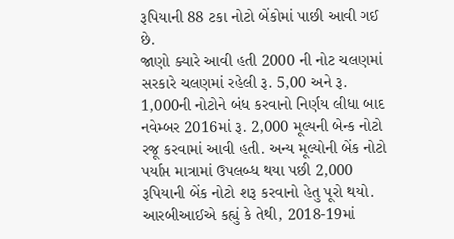રૂપિયાની 88 ટકા નોટો બેંકોમાં પાછી આવી ગઈ છે.
જાણો ક્યારે આવી હતી 2000 ની નોટ ચલણમાં
સરકારે ચલણમાં રહેલી રૂ. 5,00 અને રૂ. 1,000ની નોટોને બંધ કરવાનો નિર્ણય લીધા બાદ નવેમ્બર 2016માં રૂ. 2,000 મૂલ્યની બેન્ક નોટો રજૂ કરવામાં આવી હતી. અન્ય મૂલ્યોની બેંક નોટો પર્યાપ્ત માત્રામાં ઉપલબ્ધ થયા પછી 2,000 રૂપિયાની બેંક નોટો શરૂ કરવાનો હેતુ પૂરો થયો. આરબીઆઈએ કહ્યું કે તેથી, 2018-19માં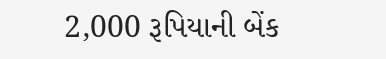2,000 રૂપિયાની બેંક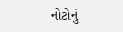નોટોનું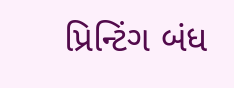પ્રિન્ટિંગ બંધ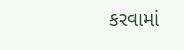કરવામાં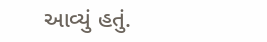આવ્યું હતું.